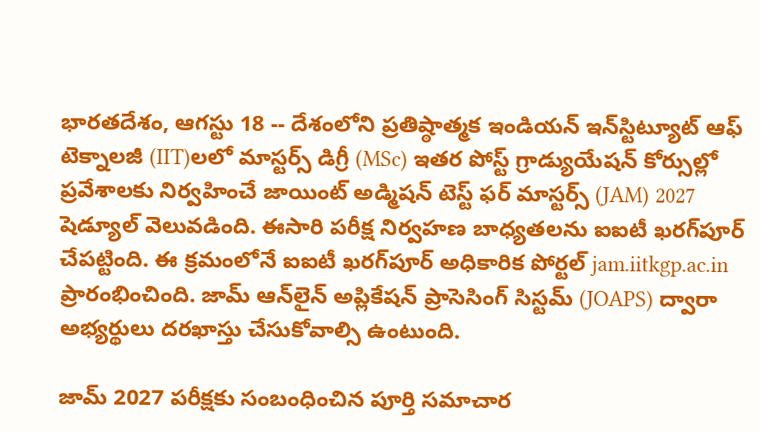భారతదేశం, ఆగస్టు 18 -- దేశంలోని ప్రతిష్ఠాత్మక ఇండియన్ ఇన్‌స్టిట్యూట్ ఆఫ్ టెక్నాలజీ (IIT)లలో మాస్టర్స్ డిగ్రీ (MSc) ఇతర పోస్ట్ గ్రాడ్యుయేషన్ కోర్సుల్లో ప్రవేశాలకు నిర్వహించే జాయింట్ అడ్మిషన్ టెస్ట్ ఫర్ మాస్టర్స్ (JAM) 2027 షెడ్యూల్ వెలువడింది. ఈసారి పరీక్ష నిర్వహణ బాధ్యతలను ఐఐటీ ఖరగ్‌పూర్ చేపట్టింది. ఈ క్రమంలోనే ఐఐటీ ఖరగ్‌పూర్ అధికారిక పోర్టల్ jam.iitkgp.ac.in ప్రారంభించింది. జామ్ ఆన్‌లైన్ అప్లికేషన్ ప్రాసెసింగ్ సిస్టమ్ (JOAPS) ద్వారా అభ్యర్థులు దరఖాస్తు చేసుకోవాల్సి ఉంటుంది.

జామ్ 2027 పరీక్షకు సంబంధించిన పూర్తి సమాచార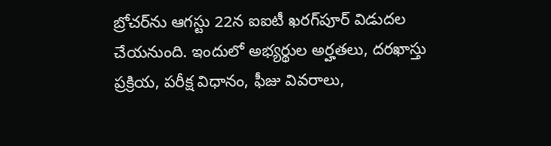బ్రోచర్‌ను ఆగస్టు 22న ఐఐటీ ఖరగ్‌పూర్ విడుదల చేయనుంది. ఇందులో అభ్యర్థుల అర్హతలు, దరఖాస్తు ప్రక్రియ, పరీక్ష విధానం, ఫీజు వివరాలు,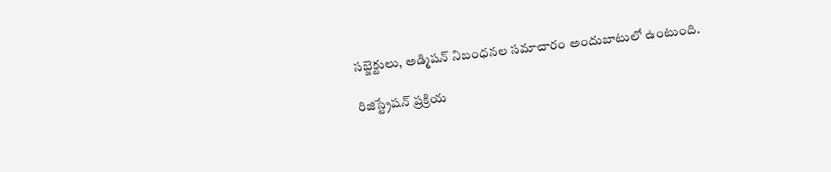సబ్జెక్టులు, అడ్మిషన్ నిబంధనల సమాచారం అందుబాటులో ఉంటుంది.

రిజిస్ట్రేషన్ ప్రక్రియ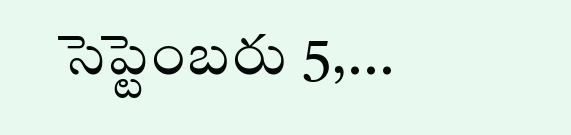సెప్టెంబరు 5,...